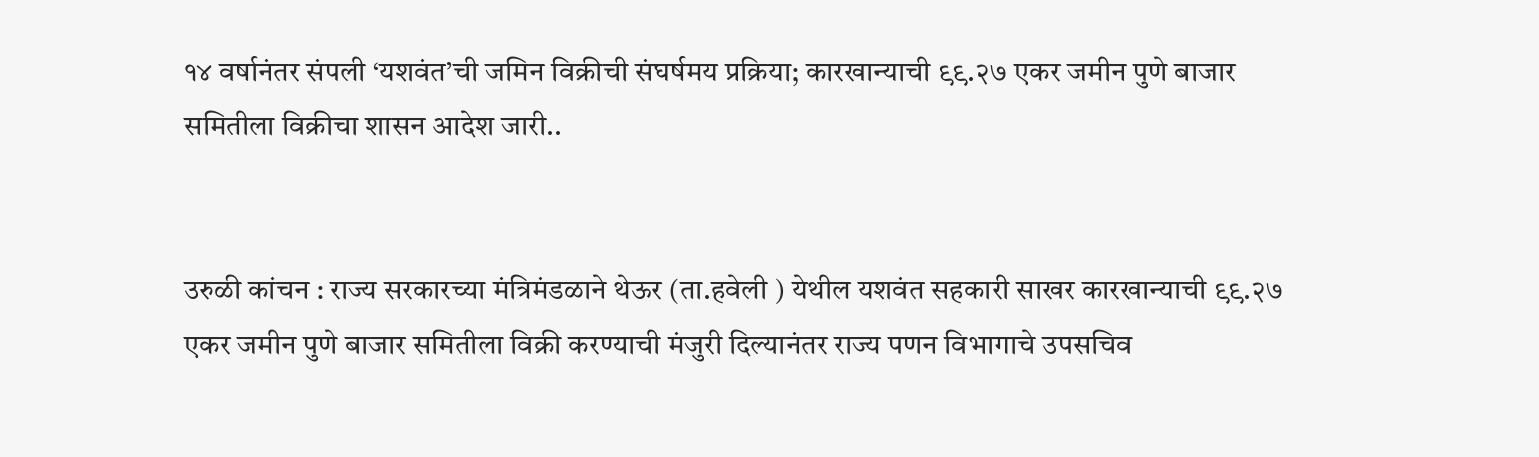१४ वर्षानंतर संपली ‘यशवंत’ची जमिन विक्रीची संघर्षमय प्रक्रिया; कारखान्याची ९९.२७ एकर जमीन पुणे बाजार समितीला विक्रीचा शासन आदेश जारी..


उरुळी कांचन : राज्य सरकारच्या मंत्रिमंडळाने थेऊर (ता.हवेली ) येथील यशवंत सहकारी साखर कारखान्याची ९९.२७ एकर जमीन पुणे बाजार समितीला विक्री करण्याची मंजुरी दिल्यानंतर राज्य पणन विभागाचे उपसचिव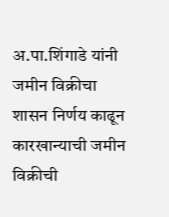अ.पा.शिंगाडे यांनी जमीन विक्रीचा शासन निर्णय काढून कारखान्याची जमीन विक्रीची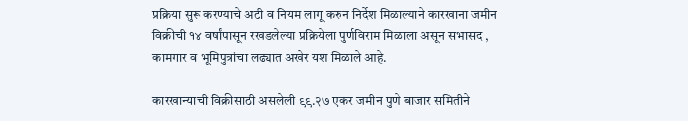प्रक्रिया सुरू करण्याचे अटी व नियम लागू करुन निर्देश मिळाल्याने कारखाना जमीन विक्रीची १४ वर्षांपासून रखडलेल्या प्रक्रियेला पुर्णविराम मिळाला असून सभासद , कामगार व भूमिपुत्रांचा लढ्यात अखेर यश मिळाले आहे.

कारखान्याची विक्रीसाठी असलेली ९९.२७ एकर जमीन पुणे बाजार समितीने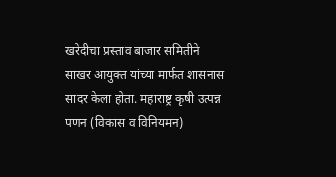खरेदीचा प्रस्ताव बाजार समितीने साखर आयुक्त यांच्या मार्फत शासनास सादर केला होता. महाराष्ट्र कृषी उत्पन्न पणन (विकास व विनियमन)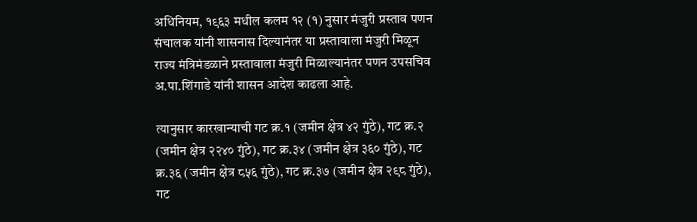अधिनियम, १९६३ मधील कलम १२ (१) नुसार मंजुरी प्रस्ताव पणन संचालक यांनी शासनास दिल्यानंतर या प्रस्तावाला मंजुरी मिळून राज्य मंत्रिमंडळाने प्रस्तावाला मंजुरी मिळाल्यानंतर पणन उपसचिव अ.पा.शिंगाडे यांनी शासन आदेश काढला आहे.

त्यानुसार कारखान्याची गट क्र.१ (जमीन क्षेत्र ४२ गुंठे), गट क्र.२ (जमीन क्षेत्र २२४० गुंठे), गट क्र.३४ (जमीन क्षेत्र ३६० गुंठे), गट क्र.३६ (जमीन क्षेत्र ८५६ गुंठे), गट क्र.३७ (जमीन क्षेत्र २९८ गुंठे), गट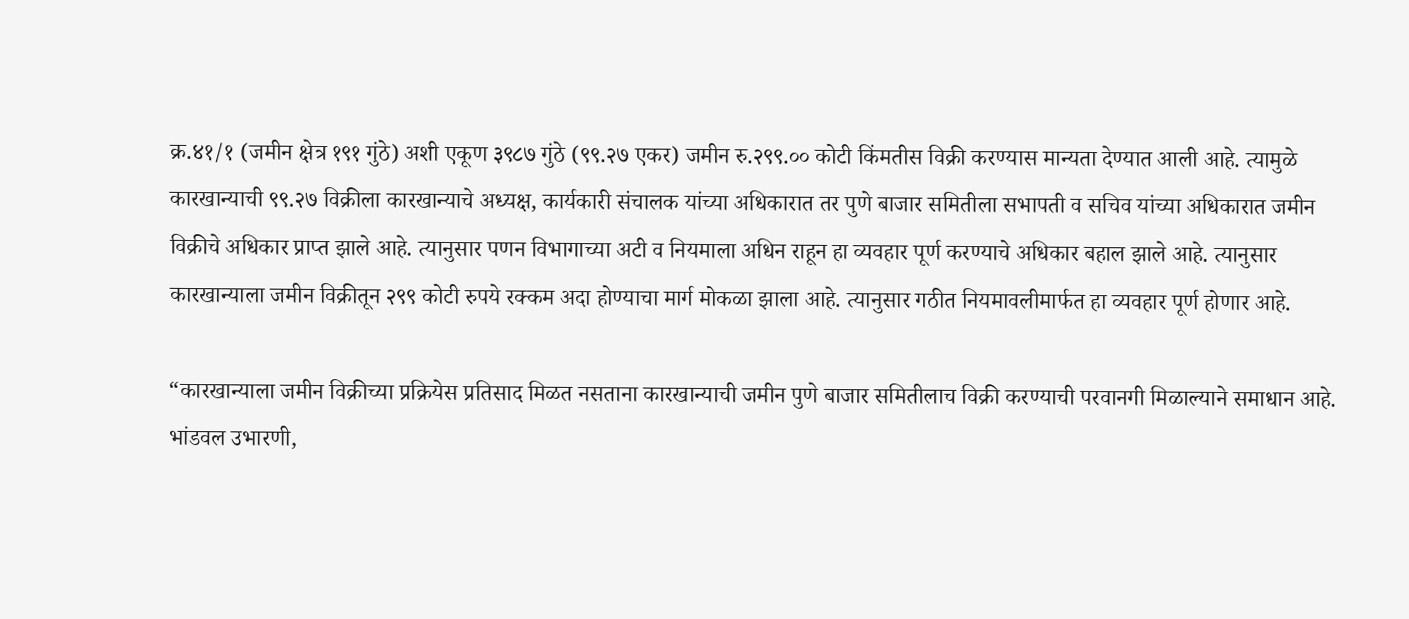क्र.४१/१ (जमीन क्षेत्र १९१ गुंठे) अशी एकूण ३९८७ गुंठे (९९.२७ एकर) जमीन रु.२९९.०० कोटी किंमतीस विक्री करण्यास मान्यता देण्यात आली आहे. त्यामुळे कारखान्याची ९९.२७ विक्रीला कारखान्याचे अध्यक्ष, कार्यकारी संचालक यांच्या अधिकारात तर पुणे बाजार समितीला सभापती व सचिव यांच्या अधिकारात जमीन विक्रीचे अधिकार प्राप्त झाले आहे. त्यानुसार पणन विभागाच्या अटी व नियमाला अधिन राहून हा व्यवहार पूर्ण करण्याचे अधिकार बहाल झाले आहे. त्यानुसार कारखान्याला जमीन विक्रीतून २९९ कोटी रुपये रक्कम अदा होण्याचा मार्ग मोकळा झाला आहे. त्यानुसार गठीत नियमावलीमार्फत हा व्यवहार पूर्ण होणार आहे.

“कारखान्याला जमीन विक्रीच्या प्रक्रियेस प्रतिसाद मिळत नसताना कारखान्याची जमीन पुणे बाजार समितीलाच विक्री करण्याची परवानगी मिळाल्याने समाधान आहे. भांडवल उभारणी,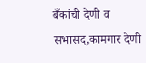बँकांची देणी व सभासद,कामगार देणी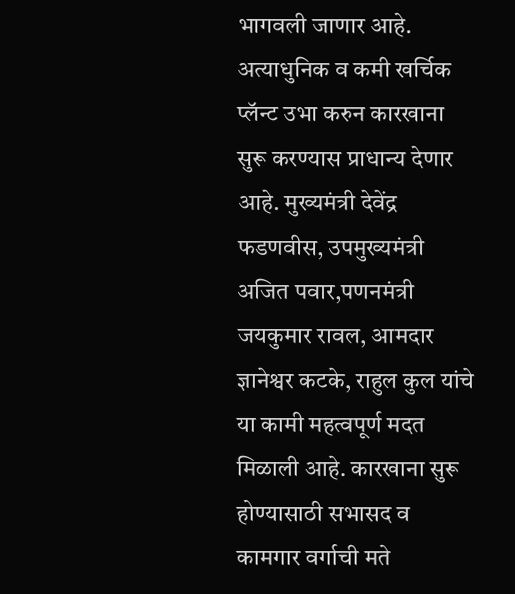भागवली जाणार आहे. अत्याधुनिक व कमी खर्चिक प्लॅन्ट उभा करुन कारखाना सुरू करण्यास प्राधान्य देणार आहे. मुख्यमंत्री देवेंद्र फडणवीस, उपमुख्यमंत्री अजित पवार,पणनमंत्री जयकुमार रावल, आमदार ज्ञानेश्वर कटके, राहुल कुल यांचे या कामी महत्वपूर्ण मदत मिळाली आहे. कारखाना सुरू होण्यासाठी सभासद व कामगार वर्गाची मते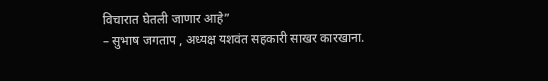विचारात घेतली जाणार आहे”
– सुभाष जगताप , अध्यक्ष यशवंत सहकारी साखर कारखाना.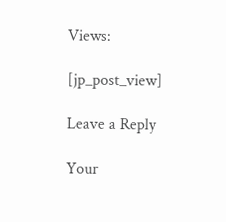Views:

[jp_post_view]

Leave a Reply

Your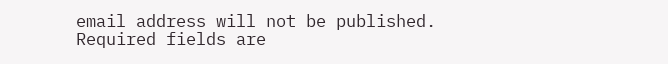email address will not be published. Required fields are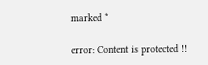marked *

error: Content is protected !!